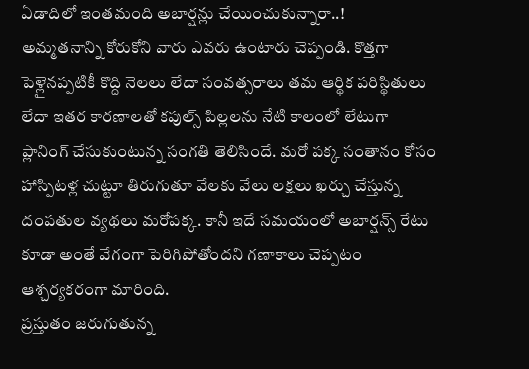ఏడాదిలో ఇంతమంది అబార్షన్లు చేయించుకున్నారా..!
అమ్మతనాన్ని కోరుకోని వారు ఎవరు ఉంటారు చెప్పండి. కొత్తగా పెళ్లైనప్పటికీ కొద్ది నెలలు లేదా సంవత్సరాలు తమ ఆర్థిక పరిస్థితులు లేదా ఇతర కారణాలతో కపుల్స్ పిల్లలను నేటి కాలంలో లేటుగా ప్లానింగ్ చేసుకుంటున్న సంగతి తెలిసిందే. మరో పక్క సంతానం కోసం హాస్పిటళ్ల చుట్టూ తిరుగుతూ వేలకు వేలు లక్షలు ఖర్చు చేస్తున్న దంపతుల వ్యథలు మరోపక్క. కానీ ఇదే సమయంలో అబార్షన్స్ రేటు కూడా అంతే వేగంగా పెరిగిపోతోందని గణాకాలు చెప్పటం ఆశ్చర్యకరంగా మారింది.
ప్రస్తుతం జరుగుతున్న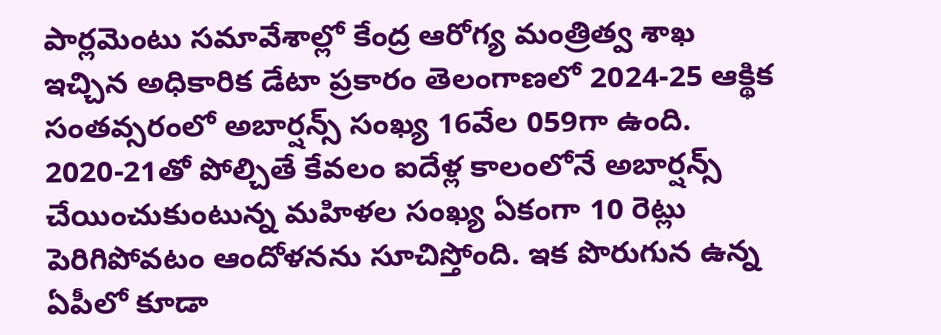పార్లమెంటు సమావేశాల్లో కేంద్ర ఆరోగ్య మంత్రిత్వ శాఖ ఇచ్చిన అధికారిక డేటా ప్రకారం తెలంగాణలో 2024-25 ఆక్థిక సంతవ్సరంలో అబార్షన్స్ సంఖ్య 16వేల 059గా ఉంది. 2020-21తో పోల్చితే కేవలం ఐదేళ్ల కాలంలోనే అబార్షన్స్ చేయించుకుంటున్న మహిళల సంఖ్య ఏకంగా 10 రెట్లు పెరిగిపోవటం ఆందోళనను సూచిస్తోంది. ఇక పొరుగున ఉన్న ఏపీలో కూడా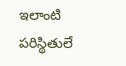ఇలాంటి పరిస్థితులే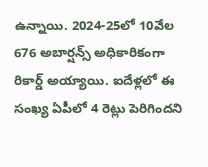ఉన్నాయి. 2024-25లో 10వేల 676 అబార్షన్స్ అధికారికంగా రికార్డ్ అయ్యాయి. ఐదేళ్లలో ఈ సంఖ్య ఏపీలో 4 రెట్లు పెరిగిందని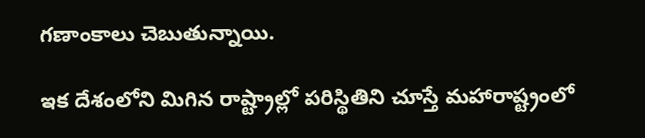గణాంకాలు చెబుతున్నాయి.

ఇక దేశంలోని మిగిన రాష్ట్రాల్లో పరిస్థితిని చూస్తే మహారాష్ట్రంలో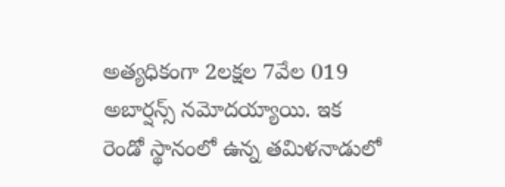అత్యధికంగా 2లక్షల 7వేల 019 అబార్షన్స్ నమోదయ్యాయి. ఇక రెండో స్థానంలో ఉన్న తమిళనాడులో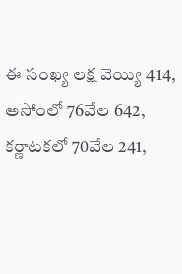ఈ సంఖ్య లక్ష వెయ్యి 414, అసోంలో 76వేల 642, కర్ణాటకలో 70వేల 241,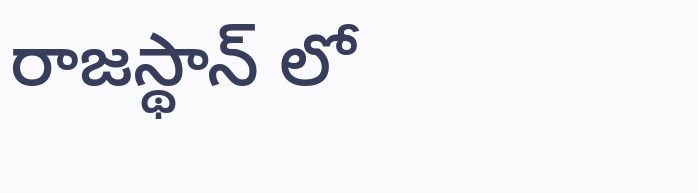రాజస్థాన్ లో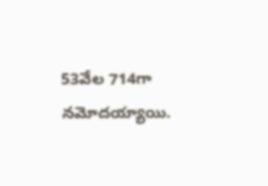53వేల 714గా నమోదయ్యాయి.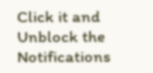Click it and Unblock the Notifications